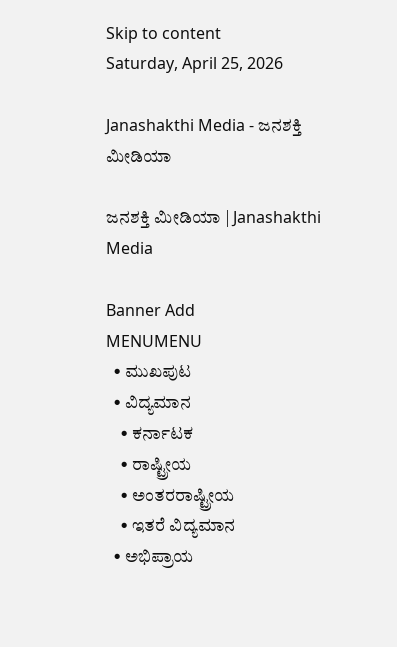Skip to content
Saturday, April 25, 2026

Janashakthi Media - ಜನಶಕ್ತಿ ಮೀಡಿಯಾ

ಜನಶಕ್ತಿ ಮೀಡಿಯಾ | Janashakthi Media

Banner Add
MENUMENU
  • ಮುಖಪುಟ
  • ವಿದ್ಯಮಾನ
    • ಕರ್ನಾಟಕ
    • ರಾಷ್ಟ್ರೀಯ
    • ಅಂತರರಾಷ್ಟ್ರೀಯ
    • ಇತರೆ ವಿದ್ಯಮಾನ
  • ಅಭಿಪ್ರಾಯ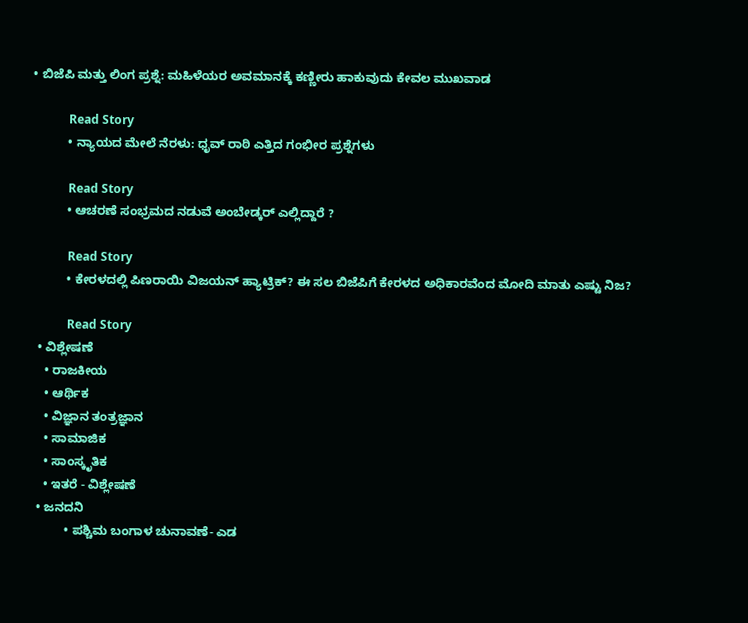• ಬಿಜೆಪಿ ಮತ್ತು ಲಿಂಗ ಪ್ರಶ್ನೆ: ಮಹಿಳೆಯರ ಅವಮಾನಕ್ಕೆ ಕಣ್ಣೀರು ಹಾಕುವುದು ಕೇವಲ ಮುಖವಾಡ

            Read Story
          • ನ್ಯಾಯದ ಮೇಲೆ ನೆರಳು: ಧೃವ್‌ ರಾಠಿ ಎತ್ತಿದ ಗಂಭೀರ ಪ್ರಶ್ನೆಗಳು

            Read Story
          • ಆಚರಣೆ ಸಂಭ್ರಮದ ನಡುವೆ ಅಂಬೇಡ್ಕರ್‌ ಎಲ್ಲಿದ್ದಾರೆ ?

            Read Story
          • ಕೇರಳದಲ್ಲಿ ಪಿಣರಾಯಿ ವಿಜಯನ್ ಹ್ಯಾಟ್ರಿಕ್? ಈ ಸಲ ಬಿಜೆಪಿಗೆ ಕೇರಳದ ಅಧಿಕಾರವೆಂದ ಮೋದಿ ಮಾತು ಎಷ್ಟು ನಿಜ?

            Read Story
  • ವಿಶ್ಲೇಷಣೆ
    • ರಾಜಕೀಯ
    • ಆರ್ಥಿಕ
    • ವಿಜ್ಞಾನ ತಂತ್ರಜ್ಞಾನ
    • ಸಾಮಾಜಿಕ
    • ಸಾಂಸ್ಕೃತಿಕ
    • ಇತರೆ - ವಿಶ್ಲೇಷಣೆ
  • ಜನದನಿ
          • ಪಶ್ಚಿಮ ಬಂಗಾಳ ಚುನಾವಣೆ- ಎಡ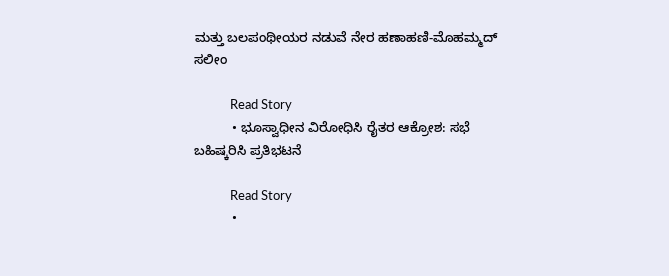ಮತ್ತು ಬಲಪಂಥೀಯರ ನಡುವೆ ನೇರ ಹಣಾಹಣಿ-ಮೊಹಮ್ಮದ್‌ ಸಲೀಂ

            Read Story
          • ಭೂಸ್ವಾಧೀನ ವಿರೋಧಿಸಿ ರೈತರ ಆಕ್ರೋಶ: ಸಭೆ ಬಹಿಷ್ಕರಿಸಿ ಪ್ರತಿಭಟನೆ

            Read Story
          •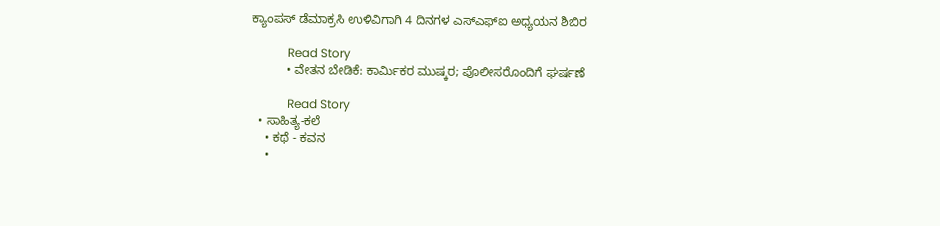ಕ್ಯಾಂಪಸ್ ಡೆಮಾಕ್ರಸಿ ಉಳಿವಿಗಾಗಿ 4 ದಿನಗಳ ಎಸ್ಎಫ್ಐ ಅಧ್ಯಯನ ಶಿಬಿರ

            Read Story
          • ವೇತನ ಬೇಡಿಕೆ: ಕಾರ್ಮಿಕರ ಮುಷ್ಕರ; ಪೊಲೀಸರೊಂದಿಗೆ ಘರ್ಷಣೆ

            Read Story
  • ಸಾಹಿತ್ಯ-ಕಲೆ
    • ಕಥೆ - ಕವನ
    •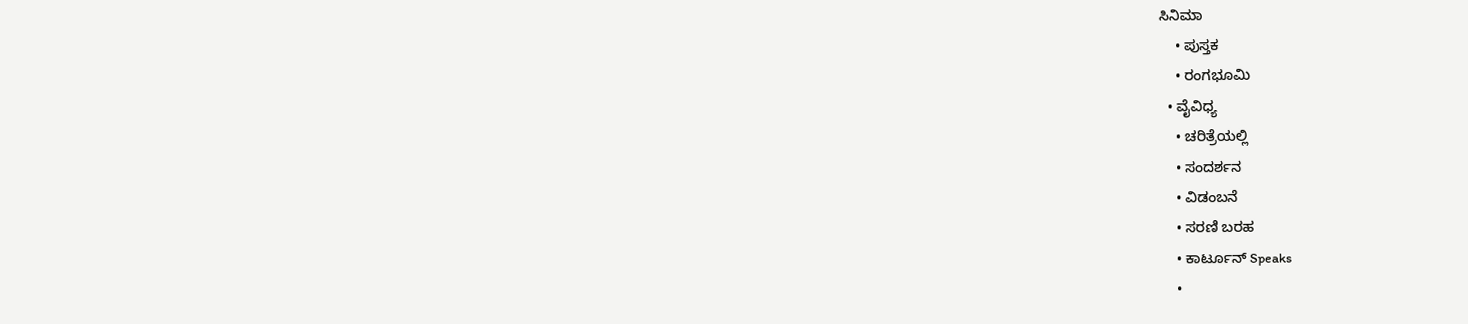ಸಿನಿಮಾ
    • ಪುಸ್ತಕ
    • ರಂಗಭೂಮಿ
  • ವೈವಿಧ್ಯ
    • ಚರಿತ್ರೆಯಲ್ಲಿ
    • ಸಂದರ್ಶನ
    • ವಿಡಂಬನೆ
    • ಸರಣಿ ಬರಹ
    • ಕಾರ್ಟೂನ್ Speaks
    •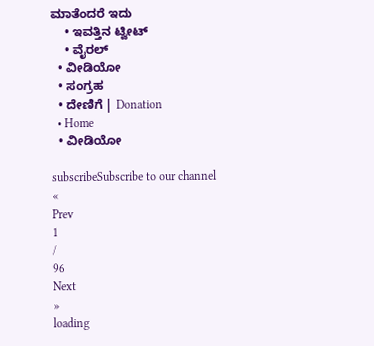ಮಾತೆಂದರೆ ಇದು
    • ಇವತ್ತಿನ ಟ್ವೀಟ್
    • ವೈರಲ್
  • ವೀಡಿಯೋ
  • ಸಂಗ್ರಹ
  • ದೇಣಿಗೆ | Donation
  • Home
  • ವೀಡಿಯೋ

subscribeSubscribe to our channel
«
Prev
1
/
96
Next
»
loading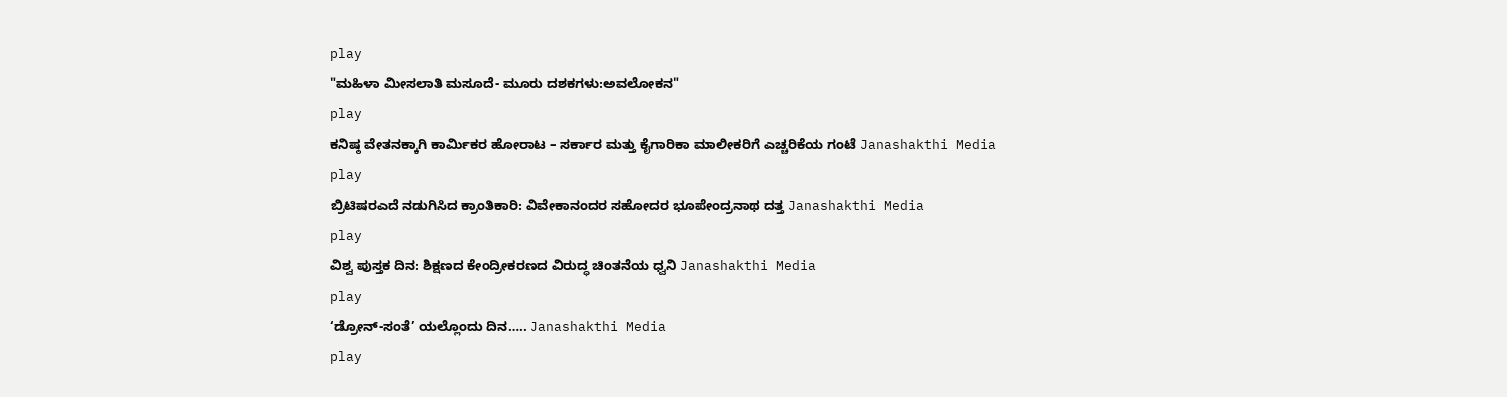play
"ಮಹಿಳಾ ಮೀಸಲಾತಿ ಮಸೂದೆ- ಮೂರು ದಶಕಗಳು:ಅವಲೋಕನ"
play
ಕನಿಷ್ಠ ವೇತನಕ್ಕಾಗಿ ಕಾರ್ಮಿಕರ ಹೋರಾಟ – ಸರ್ಕಾರ ಮತ್ತು ಕೈಗಾರಿಕಾ ಮಾಲೀಕರಿಗೆ ಎಚ್ಚರಿಕೆಯ ಗಂಟೆ Janashakthi Media
play
ಬ್ರಿಟಿಷರಎದೆ ನಡುಗಿಸಿದ ಕ್ರಾಂತಿಕಾರಿ: ವಿವೇಕಾನಂದರ ಸಹೋದರ ಭೂಪೇಂದ್ರನಾಥ ದತ್ತ Janashakthi Media
play
ವಿಶ್ವ ಪುಸ್ತಕ ದಿನ: ಶಿಕ್ಷಣದ ಕೇಂದ್ರೀಕರಣದ ವಿರುದ್ಧ ಚಿಂತನೆಯ ಧ್ವನಿ Janashakthi Media
play
‘ಡ್ರೋನ್-ಸಂತೆ’ ಯಲ್ಲೊಂದು ದಿನ….. Janashakthi Media
play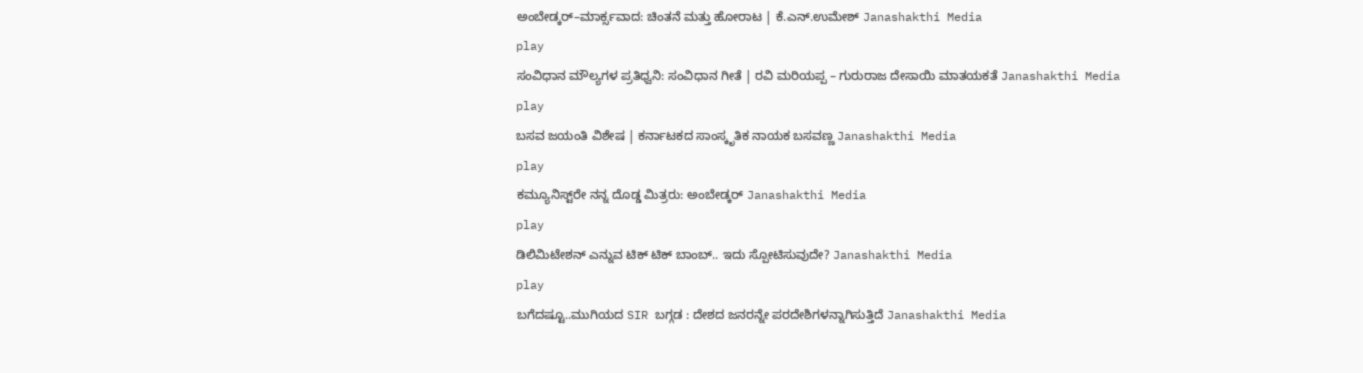ಅಂಬೇಡ್ಕರ್–ಮಾರ್ಕ್ಸವಾದ: ಚಿಂತನೆ ಮತ್ತು ಹೋರಾಟ | ಕೆ.ಎನ್.ಉಮೇಶ್ Janashakthi Media
play
ಸಂವಿಧಾನ ಮೌಲ್ಯಗಳ ಪ್ರತಿಧ್ವನಿ: ಸಂವಿಧಾನ ಗೀತೆ | ರವಿ ಮರಿಯಪ್ಪ – ಗುರುರಾಜ ದೇಸಾಯಿ ಮಾತಯಕತೆ Janashakthi Media
play
ಬಸವ ಜಯಂತಿ ವಿಶೇಷ | ಕರ್ನಾಟಕದ ಸಾಂಸ್ಕೃತಿಕ ನಾಯಕ ಬಸವಣ್ಣ Janashakthi Media
play
ಕಮ್ಯೂನಿಸ್ಟ್‌ರೇ ನನ್ನ ದೊಡ್ಡ ಮಿತ್ರರು: ಅಂಬೇಡ್ಕರ್ Janashakthi Media
play
ಡಿಲಿಮಿಟೇಶನ್ ಎನ್ನುವ ಟಿಕ್ ಟಿಕ್ ಬಾಂಬ್.. ಇದು ಸ್ಪೋಟಿಸುವುದೇ? Janashakthi Media
play
ಬಗೆದಷ್ಟೂ..ಮುಗಿಯದ SIR ಬಗ್ಗಡ : ದೇಶದ ಜನರನ್ನೇ ಪರದೇಶಿಗಳನ್ನಾಗಿಸುತ್ತಿದೆ Janashakthi Media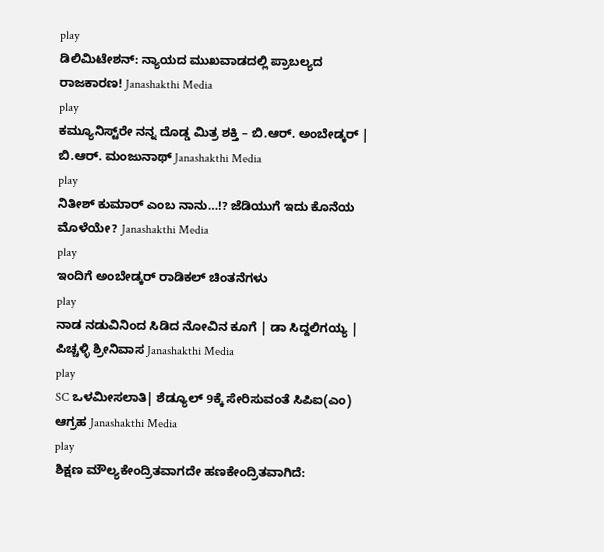play
ಡಿಲಿಮಿಟೇಶನ್: ನ್ಯಾಯದ ಮುಖವಾಡದಲ್ಲಿ ಪ್ರಾಬಲ್ಯದ ರಾಜಕಾರಣ! Janashakthi Media
play
ಕಮ್ಯೂನಿಸ್ಟ್‌ರೇ ನನ್ನ ದೊಡ್ಡ ಮಿತ್ರ ಶಕ್ತಿ – ಬಿ.ಆರ್. ಅಂಬೇಡ್ಕರ್ | ಬಿ.ಆರ್. ಮಂಜುನಾಥ್‌ Janashakthi Media
play
ನಿತೀಶ್ ಕುಮಾರ್ ಎಂಬ ನಾನು…!? ಜೆಡಿಯುಗೆ ಇದು ಕೊನೆಯ ಮೊಳೆಯೇ? Janashakthi Media
play
ಇಂದಿಗೆ ಅಂಬೇಡ್ಕರ್ ರಾಡಿಕಲ್ ಚಿಂತನೆಗಳು
play
ನಾಡ ನಡುವಿನಿಂದ ಸಿಡಿದ ನೋವಿನ ಕೂಗೆ | ಡಾ ಸಿದ್ದಲಿಗಯ್ಯ | ಪಿಚ್ಚಳ್ಳಿ ಶ್ರೀನಿವಾಸ Janashakthi Media
play
SC ಒಳಮೀಸಲಾತಿ| ಶೆಡ್ಯೂಲ್ 9ಕ್ಕೆ ಸೇರಿಸುವಂತೆ ಸಿಪಿಐ(ಎಂ) ಆಗ್ರಹ Janashakthi Media
play
ಶಿಕ್ಷಣ ಮೌಲ್ಯಕೇಂದ್ರಿತವಾಗದೇ ಹಣಕೇಂದ್ರಿತವಾಗಿದೆ: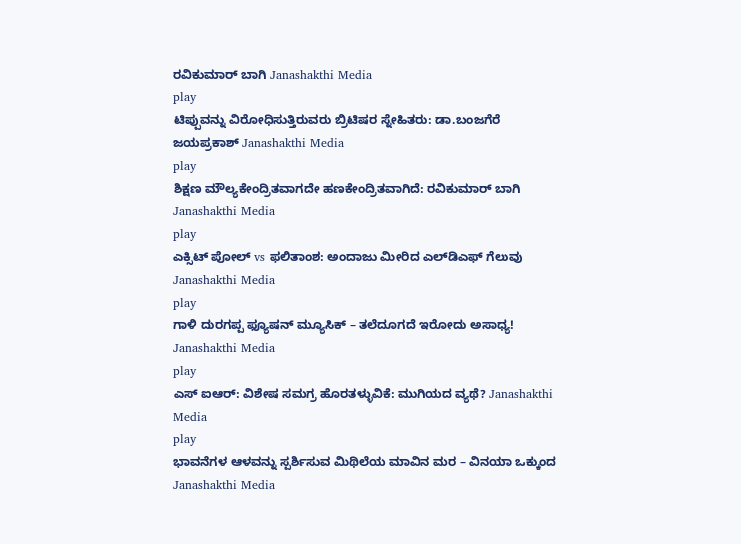ರವಿಕುಮಾರ್ ಬಾಗಿ Janashakthi Media
play
ಟಿಪ್ಪುವನ್ನು ವಿರೋಧಿಸುತ್ತಿರುವರು ಬ್ರಿಟಿಷರ ಸ್ನೇಹಿತರು: ಡಾ.ಬಂಜಗೆರೆ ಜಯಪ್ರಕಾಶ್ Janashakthi Media
play
ಶಿಕ್ಷಣ ಮೌಲ್ಯಕೇಂದ್ರಿತವಾಗದೇ ಹಣಕೇಂದ್ರಿತವಾಗಿದೆ: ರವಿಕುಮಾರ್ ಬಾಗಿ Janashakthi Media
play
ಎಕ್ಸಿಟ್ ಪೋಲ್ vs ಫಲಿತಾಂಶ: ಅಂದಾಜು ಮೀರಿದ ಎಲ್‌ಡಿಎಫ್ ಗೆಲುವು Janashakthi Media
play
ಗಾಳಿ ದುರಗಪ್ಪ ಫ್ಯೂಷನ್ ಮ್ಯೂಸಿಕ್ – ತಲೆದೂಗದೆ ಇರೋದು ಅಸಾಧ್ಯ! Janashakthi Media
play
ಎಸ್ ಐಆರ್: ವಿಶೇಷ ಸಮಗ್ರ ಹೊರತಳ್ಳುವಿಕೆ: ಮುಗಿಯದ ವ್ಯಥೆ? Janashakthi Media
play
ಭಾವನೆಗಳ ಆಳವನ್ನು ಸ್ಪರ್ಶಿಸುವ ಮಿಥಿಲೆಯ ಮಾವಿನ ಮರ – ವಿನಯಾ ಒಕ್ಕುಂದ Janashakthi Media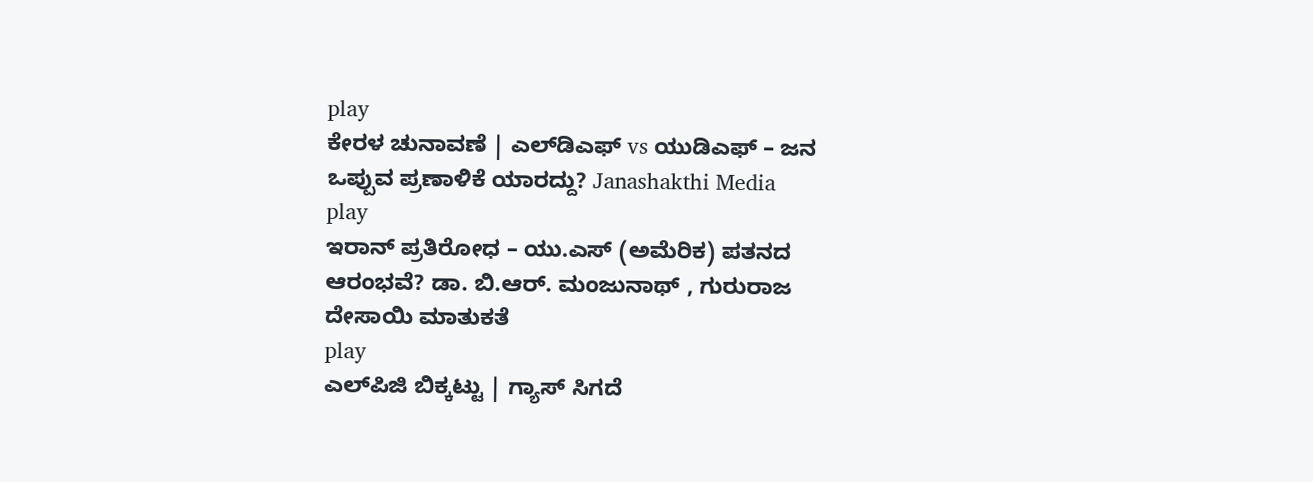play
ಕೇರಳ ಚುನಾವಣೆ | ಎಲ್‌ಡಿಎಫ್ vs ಯುಡಿಎಫ್ – ಜನ ಒಪ್ಪುವ ಪ್ರಣಾಳಿಕೆ ಯಾರದ್ದು? Janashakthi Media
play
ಇರಾನ್ ಪ್ರತಿರೋಧ – ಯು.ಎಸ್ (ಅಮೆರಿಕ) ಪತನದ ಆರಂಭವೆ? ಡಾ. ಬಿ.ಆರ್. ಮಂಜುನಾಥ್ , ಗುರುರಾಜ ದೇಸಾಯಿ ಮಾತುಕತೆ
play
ಎಲ್‌ಪಿಜಿ ಬಿಕ್ಕಟ್ಟು | ಗ್ಯಾಸ್‌ ಸಿಗದೆ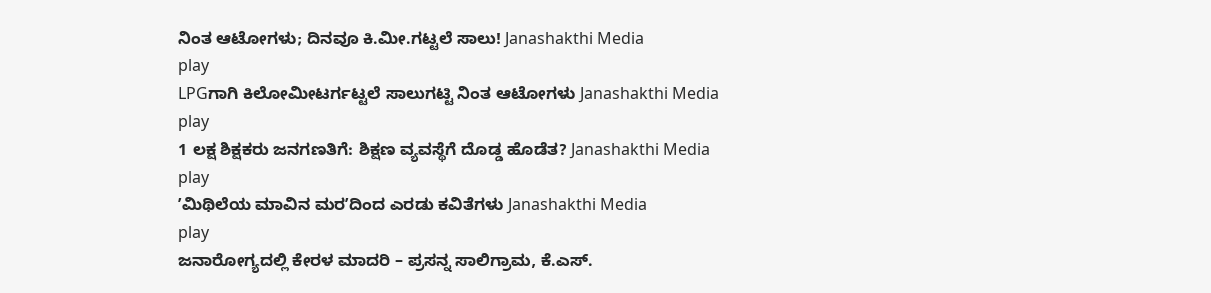ನಿಂತ ಆಟೋಗಳು; ದಿನವೂ ಕಿ.ಮೀ.ಗಟ್ಟಲೆ ಸಾಲು! Janashakthi Media
play
LPGಗಾಗಿ ಕಿಲೋಮೀಟರ್ಗಟ್ಟಲೆ ಸಾಲುಗಟ್ಟಿ ನಿಂತ ಆಟೋಗಳು Janashakthi Media
play
1 ಲಕ್ಷ ಶಿಕ್ಷಕರು ಜನಗಣತಿಗೆ: ಶಿಕ್ಷಣ ವ್ಯವಸ್ಥೆಗೆ ದೊಡ್ಡ ಹೊಡೆತ? Janashakthi Media
play
ʼಮಿಥಿಲೆಯ ಮಾವಿನ ಮರʼದಿಂದ ಎರಡು ಕವಿತೆಗಳು Janashakthi Media
play
ಜನಾರೋಗ್ಯದಲ್ಲಿ ಕೇರಳ ಮಾದರಿ – ಪ್ರಸನ್ನ ಸಾಲಿಗ್ರಾಮ, ಕೆ.ಎಸ್.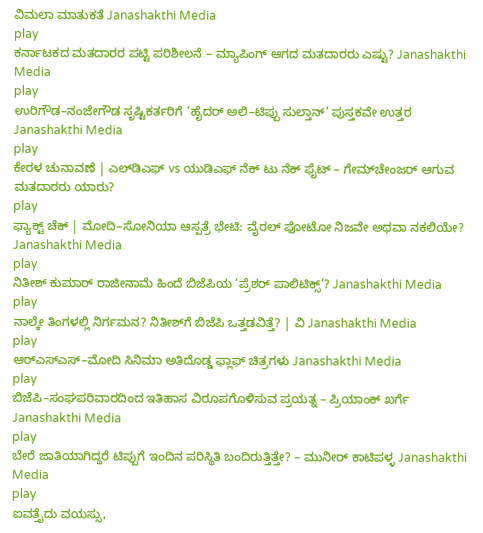ವಿಮಲಾ ಮಾತುಕತೆ Janashakthi Media
play
ಕರ್ನಾಟಕದ ಮತದಾರರ ಪಟ್ಟಿ ಪರಿಶೀಲನೆ – ಮ್ಯಾಪಿಂಗ್ ಆಗದ ಮತದಾರರು ಎಷ್ಟು? Janashakthi Media
play
ಉರಿಗೌಡ–ನಂಜೇಗೌಡ ಸೃಷ್ಟಿಕರ್ತರಿಗೆ ‘ಹೈದರ್ ಅಲಿ–ಟಿಪ್ಪು ಸುಲ್ತಾನ್’ ಪುಸ್ತಕವೇ ಉತ್ತರ Janashakthi Media
play
ಕೇರಳ ಚುನಾವಣೆ | ಎಲ್‌ಡಿಎಫ್ vs ಯುಡಿಎಫ್ ನೆಕ್‌ ಟು ನೆಕ್ ಫೈಟ್ – ಗೇಮ್‌ಚೇಂಜರ್ ಆಗುವ ಮತದಾರರು ಯಾರು?
play
ಫ್ಯಾಕ್ಟ್ ಚೆಕ್ | ಮೋದಿ–ಸೋನಿಯಾ ಆಸ್ಪತ್ರೆ ಭೇಟಿ: ವೈರಲ್ ಫೋಟೋ ನಿಜವೇ ಅಥವಾ ನಕಲಿಯೇ? Janashakthi Media
play
ನಿತೀಶ್ ಕುಮಾರ್‌ ರಾಜೀನಾಮೆ ಹಿಂದೆ ಬಿಜೆಪಿಯ ‘ಪ್ರೆಶರ್ ಪಾಲಿಟಿಕ್ಸ್’? Janashakthi Media
play
ನಾಲ್ಕೇ ತಿಂಗಳಲ್ಲಿ ನಿರ್ಗಮನ? ನಿತೀಶ್‌ಗೆ ಬಿಜೆಪಿ ಒತ್ತಡವಿತ್ತೆ? | ವಿ Janashakthi Media
play
ಆರ್‌ಎಸ್‌ಎಸ್‌–ಮೋದಿ ಸಿನಿಮಾ ಅತಿದೊಡ್ಡ ಫ್ಲಾಫ್ ಚಿತ್ರಗಳು Janashakthi Media
play
ಬಿಜೆಪಿ–ಸಂಘಪರಿವಾರದಿಂದ ಇತಿಹಾಸ ವಿರೂಪಗೊಳಿಸುವ ಪ್ರಯತ್ನ – ಪ್ರಿಯಾಂಕ್ ಖರ್ಗೆ Janashakthi Media
play
ಬೇರೆ ಜಾತಿಯಾಗಿದ್ದರೆ ಟಿಪ್ಪುಗೆ ಇಂದಿನ ಪರಿಸ್ಥಿತಿ ಬಂದಿರುತ್ತಿತ್ತೇ? – ಮುನೀರ್‌ ಕಾಟಿಪಳ್ಳ Janashakthi Media
play
ಐವತ್ತೈದು ವಯಸ್ಸು,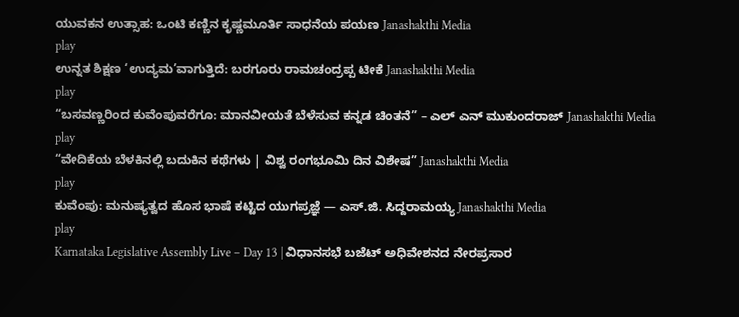ಯುವಕನ ಉತ್ಸಾಹ: ಒಂಟಿ ಕಣ್ಣಿನ ಕೃಷ್ಣಮೂರ್ತಿ ಸಾಧನೆಯ ಪಯಣ Janashakthi Media
play
ಉನ್ನತ ಶಿಕ್ಷಣ ‘ಉದ್ಯಮ’ವಾಗುತ್ತಿದೆ: ಬರಗೂರು ರಾಮಚಂದ್ರಪ್ಪ ಟೀಕೆ Janashakthi Media
play
“ಬಸವಣ್ಣರಿಂದ ಕುವೆಂಪುವರೆಗೂ: ಮಾನವೀಯತೆ ಬೆಳೆಸುವ ಕನ್ನಡ ಚಿಂತನೆ” – ಎಲ್ ಎನ್ ಮುಕುಂದರಾಜ್ Janashakthi Media
play
“ವೇದಿಕೆಯ ಬೆಳಕಿನಲ್ಲಿ ಬದುಕಿನ ಕಥೆಗಳು | ವಿಶ್ವ ರಂಗಭೂಮಿ ದಿನ ವಿಶೇಷ” Janashakthi Media
play
ಕುವೆಂಪು: ಮನುಷ್ಯತ್ವದ ಹೊಸ ಭಾಷೆ ಕಟ್ಟಿದ ಯುಗಪ್ರಜ್ಞೆ — ಎಸ್‌.ಜಿ. ಸಿದ್ದರಾಮಯ್ಯ Janashakthi Media
play
Karnataka Legislative Assembly Live – Day 13 | ವಿಧಾನಸಭೆ ಬಜೆಟ್ ಅಧಿವೇಶನದ ನೇರಪ್ರಸಾರ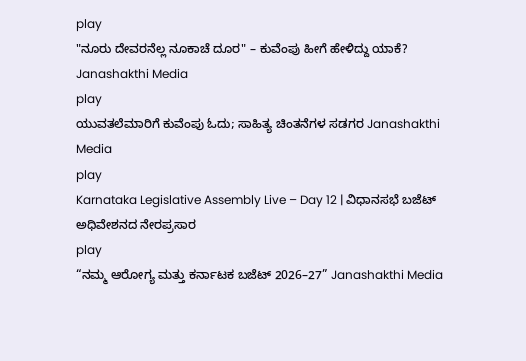play
"ನೂರು ದೇವರನೆಲ್ಲ ನೂಕಾಚೆ ದೂರ" – ಕುವೆಂಪು ಹೀಗೆ ಹೇಳಿದ್ದು ಯಾಕೆ? Janashakthi Media
play
ಯುವತಲೆಮಾರಿಗೆ ಕುವೆಂಪು ಓದು; ಸಾಹಿತ್ಯ ಚಿಂತನೆಗಳ ಸಡಗರ Janashakthi Media
play
Karnataka Legislative Assembly Live – Day 12 | ವಿಧಾನಸಭೆ ಬಜೆಟ್ ಅಧಿವೇಶನದ ನೇರಪ್ರಸಾರ
play
“ನಮ್ಮ ಆರೋಗ್ಯ ಮತ್ತು ಕರ್ನಾಟಕ ಬಜೆಟ್ 2026–27” Janashakthi Media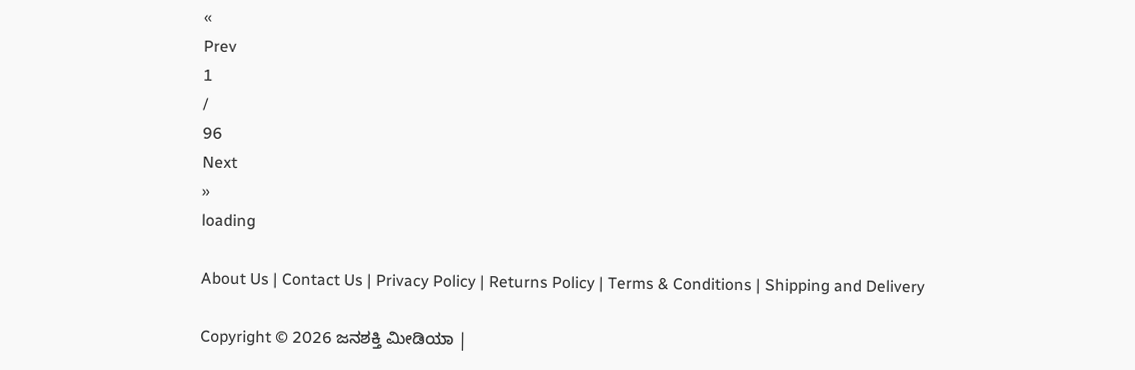«
Prev
1
/
96
Next
»
loading

About Us | Contact Us | Privacy Policy | Returns Policy | Terms & Conditions | Shipping and Delivery

Copyright © 2026 ಜನಶಕ್ತಿ ಮೀಡಿಯಾ |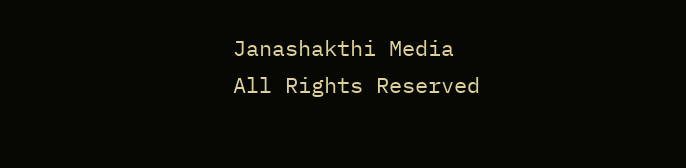Janashakthi Media
All Rights Reserved